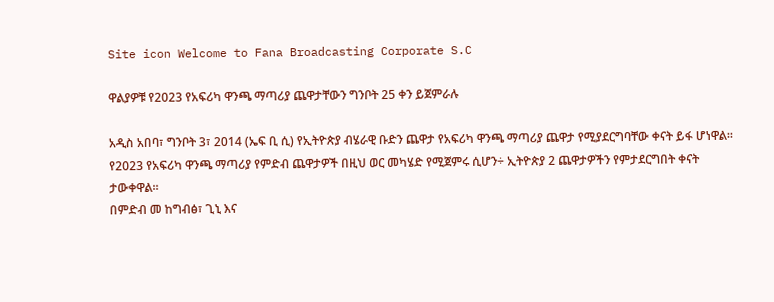Site icon Welcome to Fana Broadcasting Corporate S.C

ዋልያዎቹ የ2023 የአፍሪካ ዋንጫ ማጣሪያ ጨዋታቸውን ግንቦት 25 ቀን ይጀምራሉ

አዲስ አበባ፣ ግንቦት 3፣ 2014 (ኤፍ ቢ ሲ) የኢትዮጵያ ብሄራዊ ቡድን ጨዋታ የአፍሪካ ዋንጫ ማጣሪያ ጨዋታ የሚያደርግባቸው ቀናት ይፋ ሆነዋል፡፡
የ2023 የአፍሪካ ዋንጫ ማጣሪያ የምድብ ጨዋታዎች በዚህ ወር መካሄድ የሚጀምሩ ሲሆን÷ ኢትዮጵያ 2 ጨዋታዎችን የምታደርግበት ቀናት ታውቀዋል፡፡
በምድብ መ ከግብፅ፣ ጊኒ እና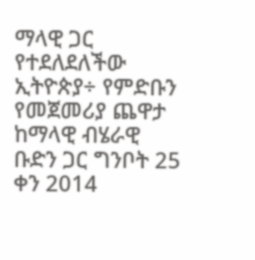ማላዊ ጋር የተደለደለችው ኢትዮጵያ÷ የምድቡን የመጀመሪያ ጨዋታ ከማላዊ ብሄራዊ ቡድን ጋር ግንቦት 25 ቀን 2014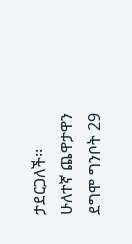ታደርጋለች፡፡
ሁለተኛ ጨዋታዋን ደግሞ ግንቦት 29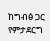ከግብፅ ጋር የምታደርግ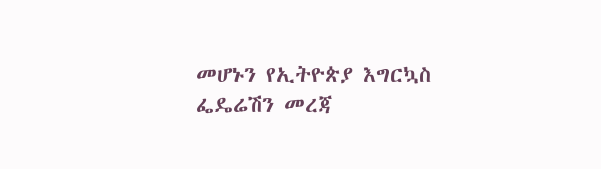መሆኑን የኢትዮጵያ እግርኳስ ፌዴሬሽን መረጃ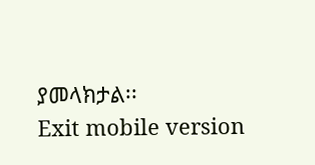ያመላክታል፡፡
Exit mobile version